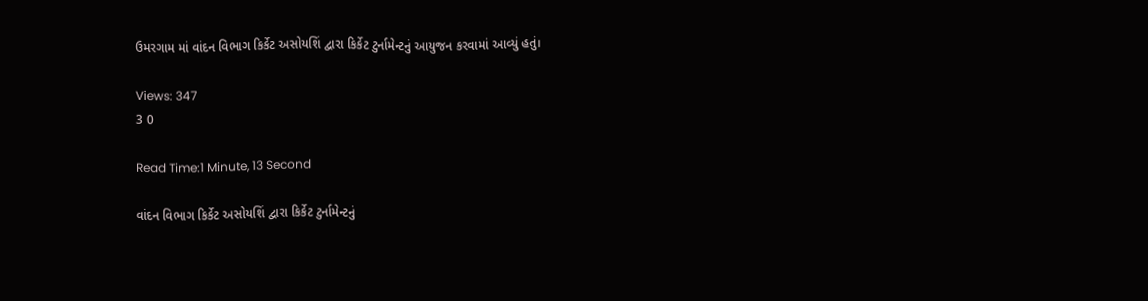ઉમરગામ માં વાંદન વિભાગ કિર્કેટ અસોયશિં દ્વારા કિર્કેટ ટુર્નામેન્ટનું આયુજન કરવામાં આવ્યું હતું।

Views: 347
3 0

Read Time:1 Minute, 13 Second

વાંદન વિભાગ કિર્કેટ અસોયશિં દ્વારા કિર્કેટ ટુર્નામેન્ટનું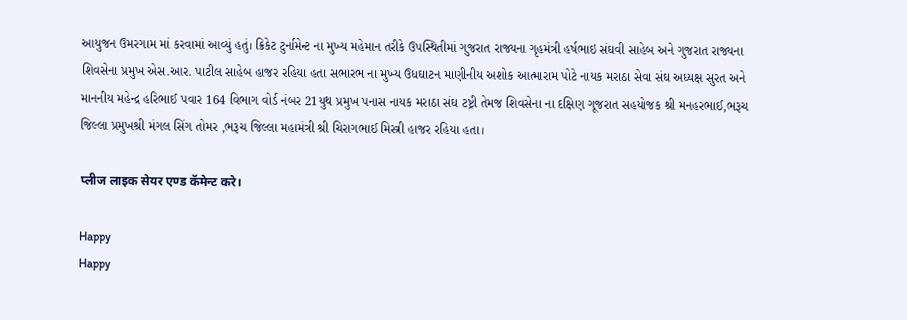આયુજન ઉમરગામ માં કરવામાં આવ્યું હતું। ક્રિકેટ ટુર્નામેન્ટ ના મુખ્ય મહેમાન તરીકે ઉપસ્થિતીમાં ગુજરાત રાજ્યના ગૃહમંત્રી હર્ષભાઇ સંઘવી સાહેબ અને ગુજરાત રાજ્યના શિવસેના પ્રમુખ એસ.આર. પાટીલ સાહેબ હાજર રહિયા હતા સભારભ ના મુખ્ય ઉધઘાટન માણીનીય અશોક આત્મારામ પોટે નાયક મરાઠા સેવા સંઘ અધ્યક્ષ સુરત અને માનનીય મહેન્દ્ર હરિભાઈ પવાર 164 વિભાગ વોર્ડ નંબર 21યુથ પ્રમુખ પનાસ નાયક મરાઠા સંઘ ટષ્ટ્રી તેમજ શિવસેના ના દક્ષિણ ગૂજરાત સહયોજક શ્રી મનહરભાઈ,ભરૂચ જિલ્લા પ્રમુખશ્રી મંગલ સિંગ તોમર ,ભરૂચ જિલ્લા મહામંત્રી શ્રી ચિરાગભાઈ મિસ્ત્રી હાજર રહિયા હતા।

प्लीज लाइक सेयर एण्ड कॅमेन्ट करे।

Happy
Happy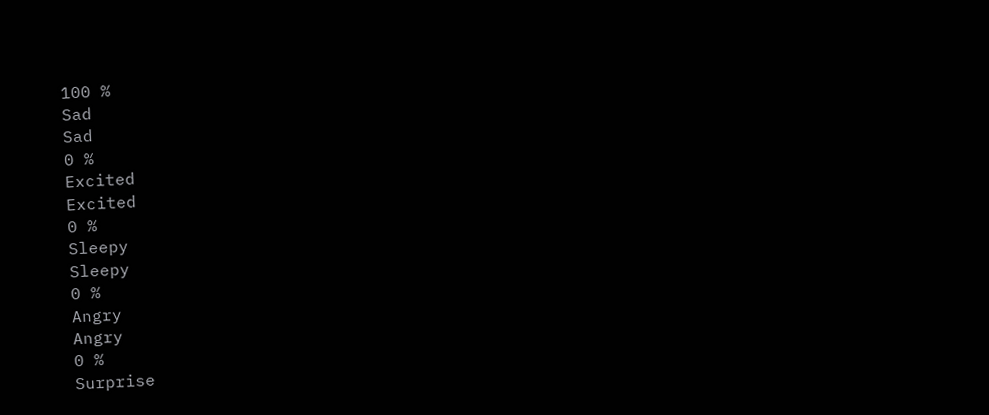100 %
Sad
Sad
0 %
Excited
Excited
0 %
Sleepy
Sleepy
0 %
Angry
Angry
0 %
Surprise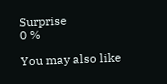Surprise
0 %

You may also like